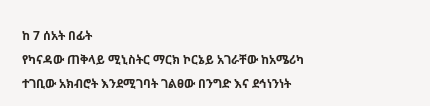ከ 7 ሰአት በፊት
የካናዳው ጠቅላይ ሚኒስትር ማርክ ኮርኔይ አገራቸው ከአሜሪካ ተገቢው አክብሮት እንደሚገባት ገልፀው በንግድ እና ደኅነንነት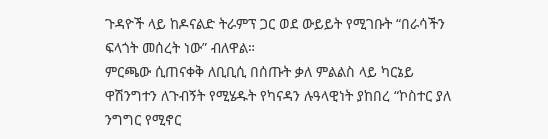ጉዳዮች ላይ ከዶናልድ ትራምፕ ጋር ወደ ውይይት የሚገቡት “በራሳችን ፍላጎት መሰረት ነው” ብለዋል።
ምርጫው ሲጠናቀቅ ለቢቢሲ በሰጡት ቃለ ምልልስ ላይ ካርኔይ ዋሽንግተን ለጉብኝት የሚሄዱት የካናዳን ሉዓላዊነት ያከበረ “ኮስተር ያለ ንግግር የሚኖር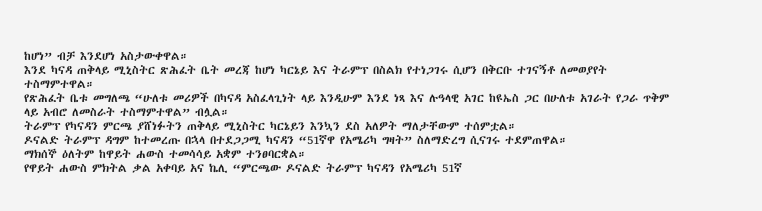ከሆነ” ብቻ እንደሆነ አስታውቀዋል።
እንደ ካናዳ ጠቅላይ ሚኒስትር ጽሕፈት ቤት መረጃ ከሆነ ካርኔይ እና ትራምፕ በስልክ የተነጋገሩ ሲሆን በቅርቡ ተገናኝቶ ለመወያየት ተስማምተዋል።
የጽሕፈት ቤቱ መግለጫ “ሁለቱ መሪዎች በካናዳ አስፈላጊነት ላይ እንዲሁም እንደ ነጻ እና ሉዓላዊ አገር ከዩኤስ ጋር በሁለቱ አገራት የጋራ ጥቅም ላይ አብሮ ለመስራት ተስማምተዋል” ብሏል።
ትራምፕ የካናዳን ምርጫ ያሸነፉትን ጠቅላይ ሚኒስትር ካርኔይን እንኳን ደስ አለዎት ማለታቸውም ተሰምቷል።
ዶናልድ ትራምፕ ዳግም ከተመረጡ በኋላ በተደጋጋሚ ካናዳን “51ኛዋ የአሜሪካ ግዛት” ስለማድረግ ሲናገሩ ተደምጠዋል።
ማክሰኞ ዕለትም ከዋይት ሐውስ ተመሳሳይ አቋም ተንፀባርቋል።
የዋይት ሐውስ ምክትል ቃል አቀባይ አና ኬሊ “ምርጫው ዶናልድ ትራምፕ ካናዳን የአሜሪካ 51ኛ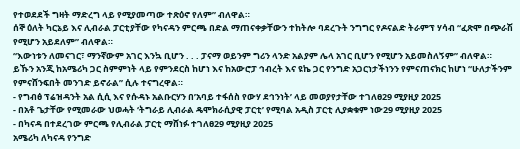የተወደደች ግዛት ማድረግ ላይ የሚያመጣው ተጽዕኖ የለም” ብለዋል።
ሰኞ ዕለት ካርኔይ እና ሊብራል ፓርቲያቸው የካናዳን ምርጫ በድል ማጠናቀቃቸውን ተከትሎ ባደረጉት ንግግር የዶናልድ ትራምፕ ሃሳብ “ፈጽሞ በጭራሽ የሚሆን አይደለም” ብለዋል።
“እውነቱን ለመናገር፣ ማንኛውም አገር እንኳ ቢሆን . . . ፓናማ ወይንም ግሪን ላንድ አልያም ሌላ አገር ቢሆን የሚሆን አይመስለኝም” ብለዋል።
ይኹን አንጂ ከአሜሪካ ጋር ስምምነት ላይ የምንደርስ ከሆነ እና ከአውሮፓ ኅብረት እና ዩኬ ጋር የንግድ አጋርነታችነንን የምናጠናክር ከሆነ “ሁለታችንም የምናሸንፍበት መንገድ ይኖራል” ሲሉ ተናግረዋል።
- የግብፅ ፕሬዝዳንት አል ሲሲ እና የሱዳኑ አልቡርሃን በ’አባይ ተፋሰስ የውሃ ደኅንነት’ ላይ መወያየታቸው ተገለፀ29 ሚያዚያ 2025
- በአቶ ጌታቸው የሚመራው ህወሓት ‘ትግራይ ሊብራል ዴሞክራሲያዊ ፓርቲ’ የሚባል አዲስ ፓርቲ ሊያቋቁም ነው29 ሚያዚያ 2025
- በካናዳ በተደረገው ምርጫ የሊብራል ፓርቲ ማሸነፉ ተገለፀ29 ሚያዚያ 2025
አሜሪካ ለካናዳ የንግድ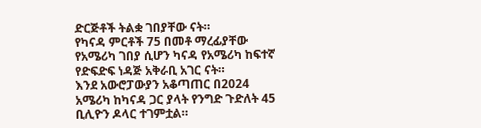ድርጅቶች ትልቋ ገበያቸው ናት።
የካናዳ ምርቶች 75 በመቶ ማረፊያቸው የአሜሪካ ገበያ ሲሆን ካናዳ የአሜሪካ ከፍተኛ የድፍድፍ ነዳጅ አቅራቢ አገር ናት።
እንደ አውሮፓውያን አቆጣጠር በ2024 አሜሪካ ከካናዳ ጋር ያላት የንግድ ጉድለት 45 ቢሊዮን ዶላር ተገምቷል።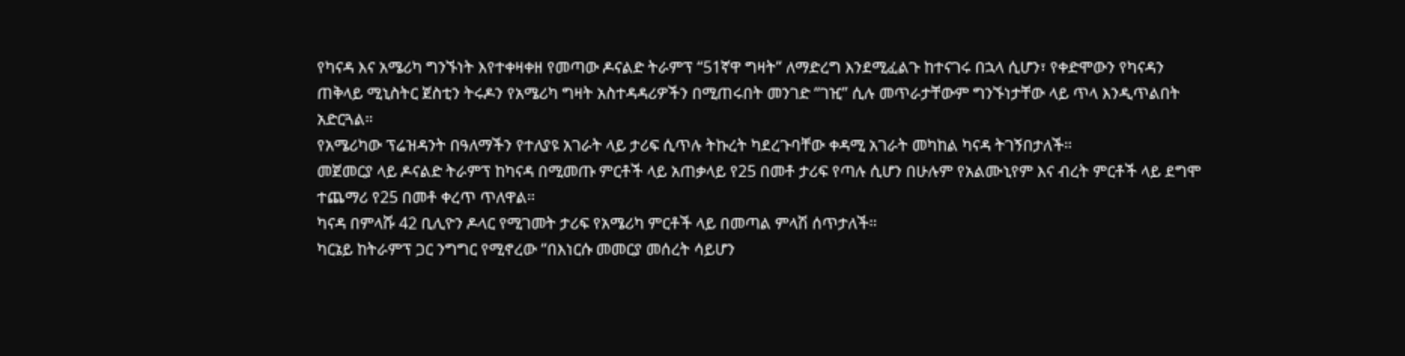የካናዳ እና አሜሪካ ግንኙነት እየተቀዛቀዘ የመጣው ዶናልድ ትራምፕ “51ኛዋ ግዛት” ለማድረግ እንደሚፈልጉ ከተናገሩ በኋላ ሲሆን፣ የቀድሞውን የካናዳን ጠቅላይ ሚኒስትር ጀስቲን ትሩዶን የአሜሪካ ግዛት አስተዳዳሪዎችን በሚጠሩበት መንገድ “ገዢ” ሲሉ መጥራታቸውም ግንኙነታቸው ላይ ጥላ እንዲጥልበት አድርጓል።
የአሜሪካው ፕሬዝዳንት በዓለማችን የተለያዩ አገራት ላይ ታሪፍ ሲጥሉ ትኩረት ካደረጉባቸው ቀዳሚ አገራት መካከል ካናዳ ትገኝበታለች።
መጀመርያ ላይ ዶናልድ ትራምፕ ከካናዳ በሚመጡ ምርቶች ላይ አጠቃላይ የ25 በመቶ ታሪፍ የጣሉ ሲሆን በሁሉም የአልሙኒየም እና ብረት ምርቶች ላይ ደግሞ ተጨማሪ የ25 በመቶ ቀረጥ ጥለዋል።
ካናዳ በምላሹ 42 ቢሊዮን ዶላር የሚገመት ታሪፍ የአሜሪካ ምርቶች ላይ በመጣል ምላሽ ሰጥታለች።
ካርኔይ ከትራምፕ ጋር ንግግር የሚኖረው “በእነርሱ መመርያ መሰረት ሳይሆን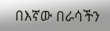በእኛው በራሳችን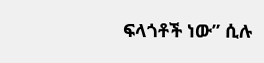ፍላጎቶች ነው” ሲሉ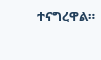ተናግረዋል።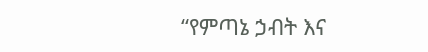“የምጣኔ ኃብት እና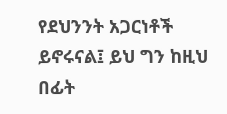የደህንንት አጋርነቶች ይኖሩናል፤ ይህ ግን ከዚህ በፊት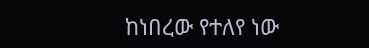ከነበረው የተለየ ነው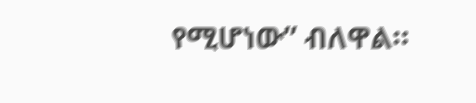የሚሆነው” ብለዋል።